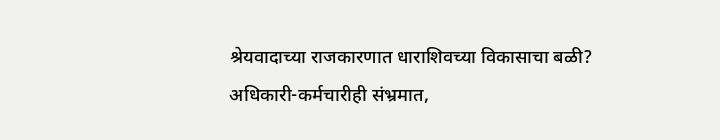श्रेयवादाच्या राजकारणात धाराशिवच्या विकासाचा बळी? अधिकारी-कर्मचारीही संभ्रमात,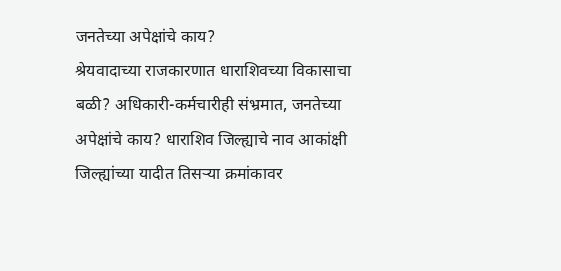जनतेच्या अपेक्षांचे काय?
श्रेयवादाच्या राजकारणात धाराशिवच्या विकासाचा बळी? अधिकारी-कर्मचारीही संभ्रमात, जनतेच्या अपेक्षांचे काय? धाराशिव जिल्ह्याचे नाव आकांक्षी जिल्ह्यांच्या यादीत तिसऱ्या क्रमांकावर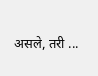असले, तरी ...